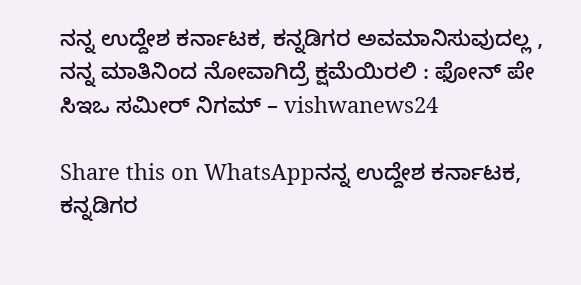ನನ್ನ ಉದ್ದೇಶ ಕರ್ನಾಟಕ, ಕನ್ನಡಿಗರ ಅವಮಾನಿಸುವುದಲ್ಲ , ನನ್ನ ಮಾತಿನಿಂದ ನೋವಾಗಿದ್ರೆ ಕ್ಷಮೆಯಿರಲಿ : ಫೋನ್ ಪೇ ಸಿಇಒ ಸಮೀರ್ ನಿಗಮ್ – vishwanews24

Share this on WhatsAppನನ್ನ ಉದ್ದೇಶ ಕರ್ನಾಟಕ, ಕನ್ನಡಿಗರ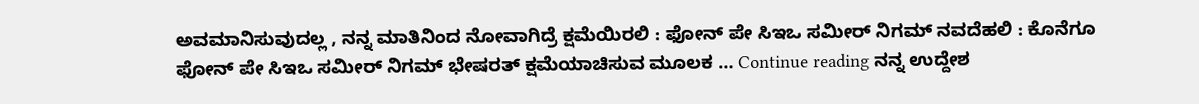ಅವಮಾನಿಸುವುದಲ್ಲ , ನನ್ನ ಮಾತಿನಿಂದ ನೋವಾಗಿದ್ರೆ ಕ್ಷಮೆಯಿರಲಿ : ಫೋನ್ ಪೇ ಸಿಇಒ ಸಮೀರ್ ನಿಗಮ್ ನವದೆಹಲಿ : ಕೊನೆಗೂ ಫೋನ್ ಪೇ ಸಿಇಒ ಸಮೀರ್ ನಿಗಮ್ ಭೇಷರತ್ ಕ್ಷಮೆಯಾಚಿಸುವ ಮೂಲಕ … Continue reading ನನ್ನ ಉದ್ದೇಶ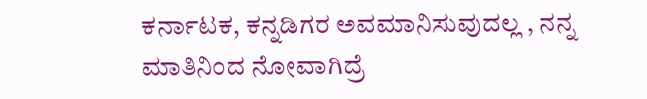ಕರ್ನಾಟಕ, ಕನ್ನಡಿಗರ ಅವಮಾನಿಸುವುದಲ್ಲ , ನನ್ನ ಮಾತಿನಿಂದ ನೋವಾಗಿದ್ರೆ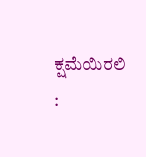ಕ್ಷಮೆಯಿರಲಿ :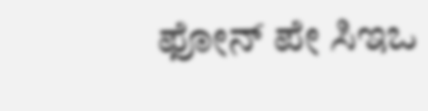ಫೋನ್ ಪೇ ಸಿಇಒ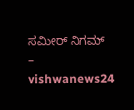ಸಮೀರ್ ನಿಗಮ್ – vishwanews24